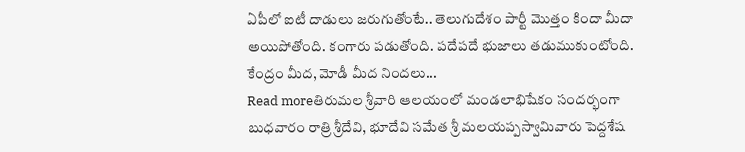ఏపీలో ఐటీ దాడులు జరుగుతోంటే.. తెలుగుదేశం పార్టీ మొత్తం కిందా మీదా అయిపోతోంది. కంగారు పడుతోంది. పదేపదే భుజాలు తడుముకుంటోంది. కేంద్రం మీద, మోడీ మీద నిందలు...
Read moreతిరుమల శ్రీవారి ఆలయంలో మండలాభిషేకం సందర్భంగా బుధవారం రాత్రి శ్రీదేవి, భూదేవి సమేత శ్రీ మలయప్పస్వామివారు పెద్దశేష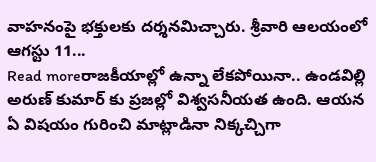వాహనంపై భక్తులకు దర్శనమిచ్చారు. శ్రీవారి ఆలయంలో ఆగస్టు 11...
Read moreరాజకీయాల్లో ఉన్నా లేకపోయినా.. ఉండవిల్లి అరుణ్ కుమార్ కు ప్రజల్లో విశ్వసనీయత ఉంది. ఆయన ఏ విషయం గురించి మాట్లాడినా నిక్కచ్చిగా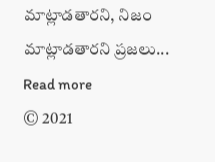మాట్లాడతారని, నిజం మాట్లాడతారని ప్రజలు...
Read more
© 2021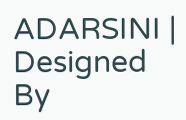ADARSINI | Designed By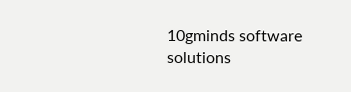10gminds software solutions